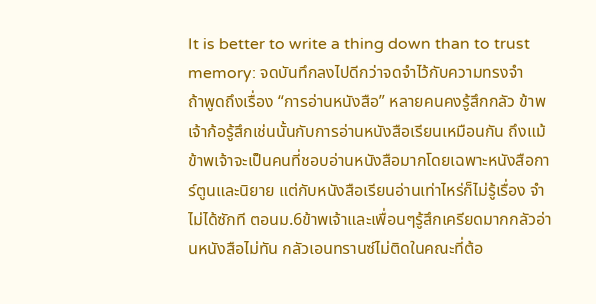It is better to write a thing down than to trust memory: จดบันทึกลงไปดีกว่าจดจำไว้กับความทรงจำ
ถ้าพูดถึงเรื่อง “การอ่านหนังสือ” หลายคนคงรู้สึกกลัว ข้าพเจ้าก้อรู้สึกเช่นนั้นกับการอ่านหนังสือเรียนเหมือนกัน ถึงแม้ข้าพเจ้าจะเป็นคนที่ชอบอ่านหนังสือมากโดยเฉพาะหนังสือการ์ตูนและนิยาย แต่กับหนังสือเรียนอ่านเท่าไหร่ก็ไม่รู้เรื่อง จำไม่ได้ซักที ตอนม.6ข้าพเจ้าและเพื่อนๆรู้สึกเครียดมากกลัวอ่านหนังสือไม่ทัน กลัวเอนทรานซ์ไม่ติดในคณะที่ต้อ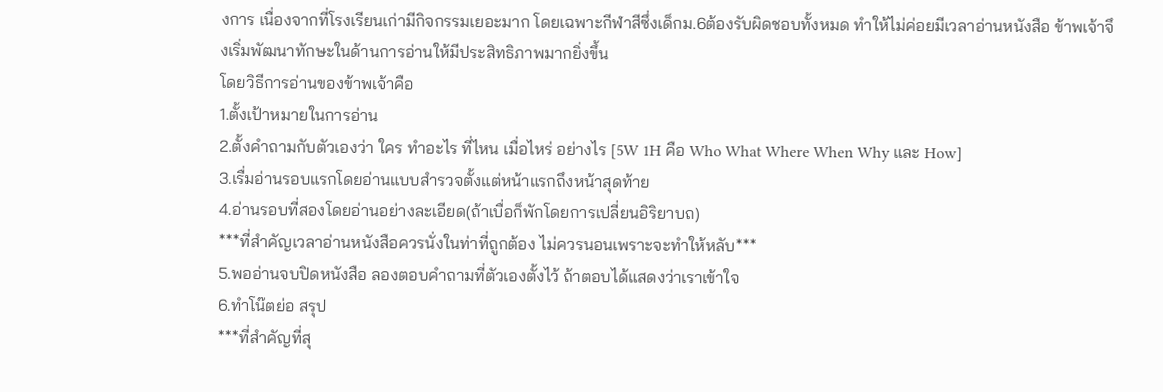งการ เนื่องจากที่โรงเรียนเก่ามีกิจกรรมเยอะมาก โดยเฉพาะกีฬาสีซึ่งเด็กม.6ต้องรับผิดชอบทั้งหมด ทำให้ไม่ค่อยมีเวลาอ่านหนังสือ ข้าพเจ้าจึงเริ่มพัฒนาทักษะในด้านการอ่านให้มีประสิทธิภาพมากยิ่งขึ้น
โดยวิธีการอ่านของข้าพเจ้าคือ
1.ตั้งเป้าหมายในการอ่าน
2.ตั้งคำถามกับตัวเองว่า ใคร ทำอะไร ที่ไหน เมื่อไหร่ อย่างไร [5W 1H คือ Who What Where When Why และ How]
3.เรื่มอ่านรอบแรกโดยอ่านแบบสำรวจตั้งแต่หน้าแรกถึงหน้าสุดท้าย
4.อ่านรอบที่สองโดยอ่านอย่างละเอียด(ถ้าเบื่อก็พักโดยการเปลี่ยนอิริยาบถ)
***ที่สำคัญเวลาอ่านหนังสือควรนั่งในท่าที่ถูกต้อง ไม่ควรนอนเพราะจะทำให้หลับ***
5.พออ่านจบปิดหนังสือ ลองตอบคำถามที่ตัวเองตั้งไว้ ถ้าตอบได้แสดงว่าเราเข้าใจ
6.ทำโน๊ตย่อ สรุป
***ที่สำคัญที่สุ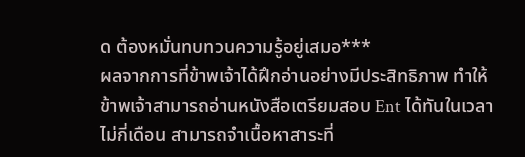ด ต้องหมั่นทบทวนความรู้อยู่เสมอ***
ผลจากการที่ข้าพเจ้าได้ฝึกอ่านอย่างมีประสิทธิภาพ ทำให้ข้าพเจ้าสามารถอ่านหนังสือเตรียมสอบ Ent ได้ทันในเวลาไม่กี่เดือน สามารถจำเนื้อหาสาระที่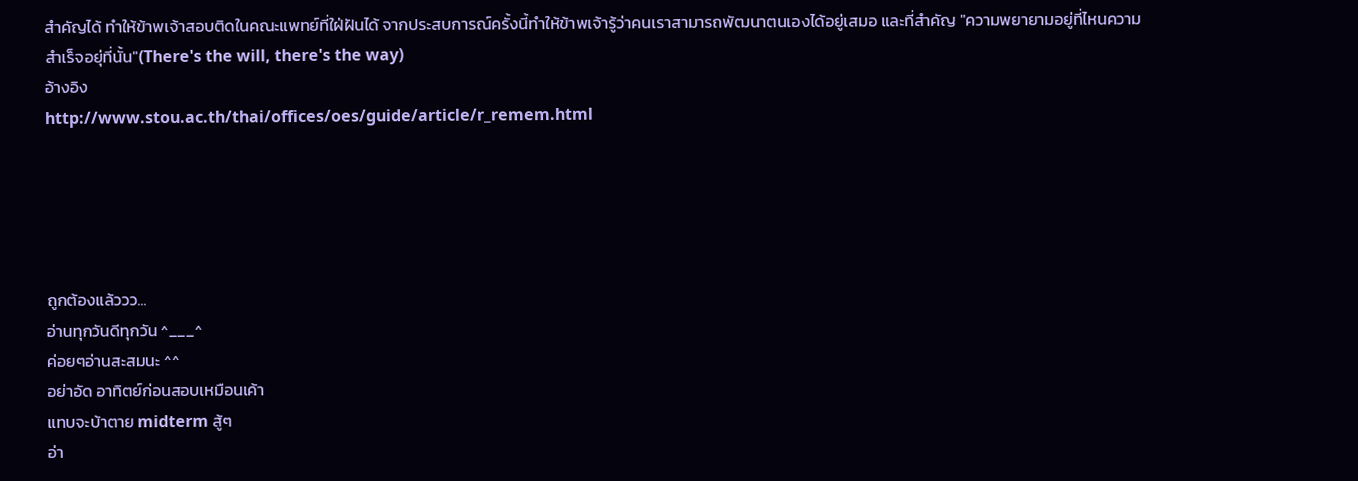สำคัญได้ ทำให้ข้าพเจ้าสอบติดในคณะแพทย์ที่ใฝ่ฝันได้ จากประสบการณ์ครั้งนี้ทำให้ข้าพเจ้ารู้ว่าคนเราสามารถพัฒนาตนเองได้อยู่เสมอ และที่สำคัญ "ความพยายามอยู่ที่ไหนความสำเร็จอยุ่ที่นั้น"(There's the will, there's the way)
อ้างอิง
http://www.stou.ac.th/thai/offices/oes/guide/article/r_remem.html





ถูกต้องแล้ววว...
อ่านทุกวันดีทุกวัน ^___^
ค่อยๆอ่านสะสมนะ ^^
อย่าอัด อาทิตย์ก่อนสอบเหมือนเค้า
แทบจะบ้าตาย midterm สู้ๆ
อ่า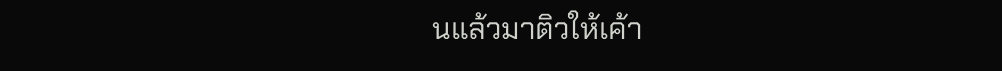นแล้วมาติวให้เค้า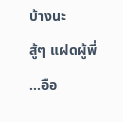บ้างนะ
สู้ๆ แฝดผู้พี่
...อือ